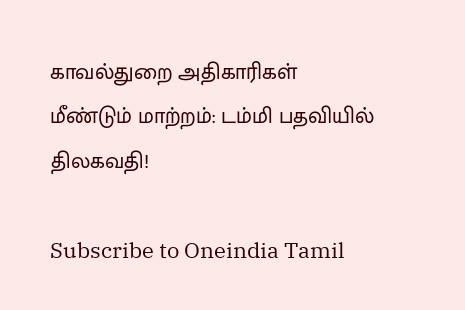காவல்துறை அதிகாரிகள் மீண்டும் மாற்றம்: டம்மி பதவியில் திலகவதி!

Subscribe to Oneindia Tamil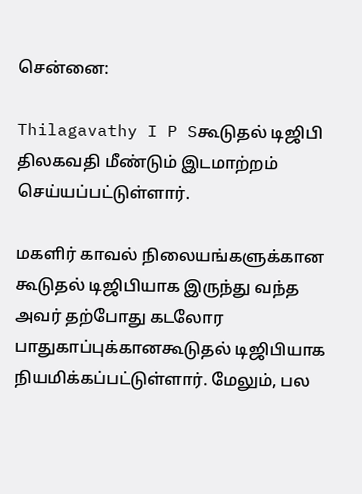சென்னை:

Thilagavathy I P Sகூடுதல் டிஜிபி திலகவதி மீண்டும் இடமாற்றம் செய்யப்பட்டுள்ளார்.

மகளிர் காவல் நிலையங்களுக்கான கூடுதல் டிஜிபியாக இருந்து வந்த அவர் தற்போது கடலோர பாதுகாப்புக்கானகூடுதல் டிஜிபியாக நியமிக்கப்பட்டுள்ளார். மேலும், பல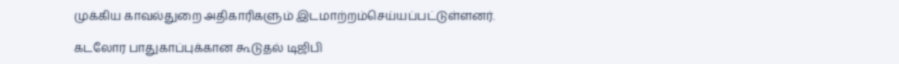முக்கிய காவல்துறை அதிகாரிகளும் இடமாற்றம்செய்யப்பட்டுள்ளனர்.

கடலோர பாதுகாப்புக்கான கூடுதல் டிஜிபி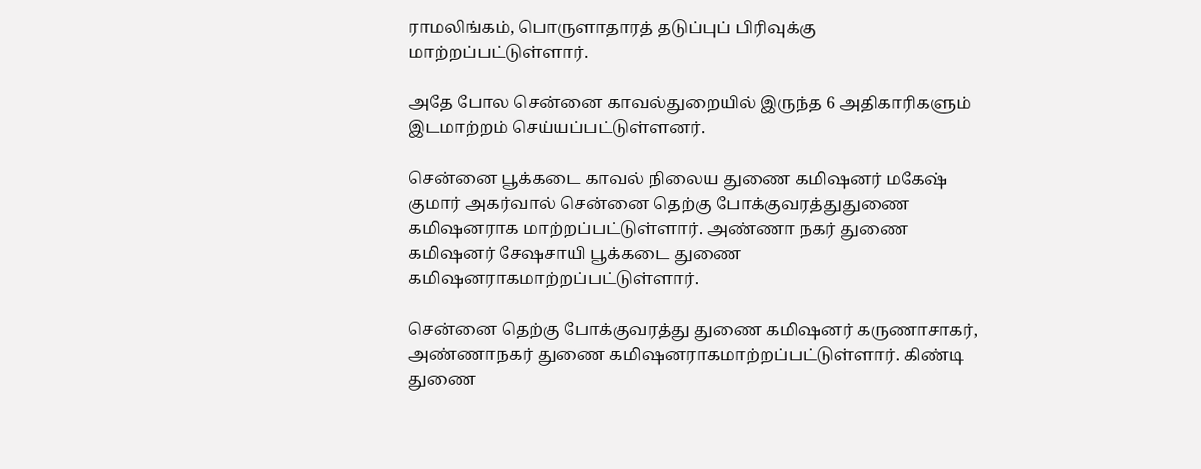ராமலிங்கம், பொருளாதாரத் தடுப்புப் பிரிவுக்கு மாற்றப்பட்டுள்ளார்.

அதே போல சென்னை காவல்துறையில் இருந்த 6 அதிகாரிகளும் இடமாற்றம் செய்யப்பட்டுள்ளனர்.

சென்னை பூக்கடை காவல் நிலைய துணை கமிஷனர் மகேஷ் குமார் அகர்வால் சென்னை தெற்கு போக்குவரத்துதுணை கமிஷனராக மாற்றப்பட்டுள்ளார். அண்ணா நகர் துணை கமிஷனர் சேஷசாயி பூக்கடை துணை கமிஷனராகமாற்றப்பட்டுள்ளார்.

சென்னை தெற்கு போக்குவரத்து துணை கமிஷனர் கருணாசாகர், அண்ணாநகர் துணை கமிஷனராகமாற்றப்பட்டுள்ளார். கிண்டி துணை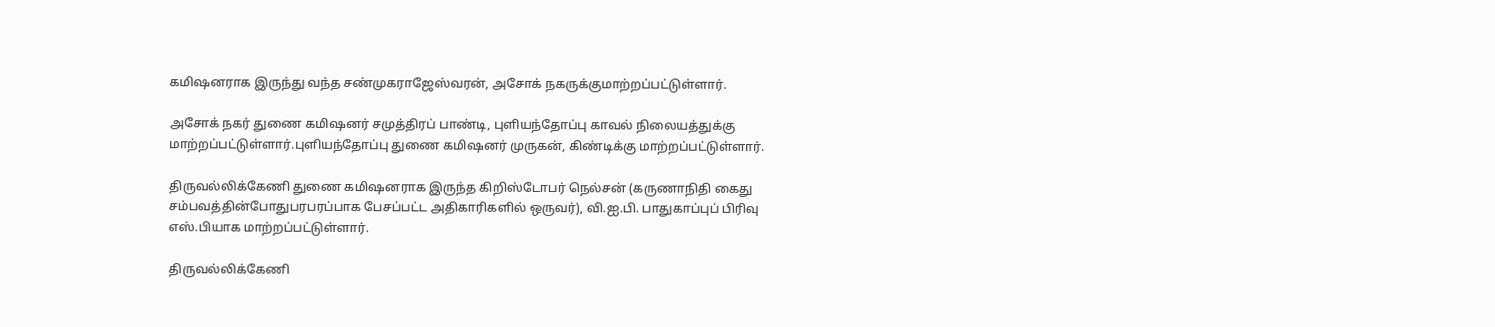கமிஷனராக இருந்து வந்த சண்முகராஜேஸ்வரன், அசோக் நகருக்குமாற்றப்பட்டுள்ளார்.

அசோக் நகர் துணை கமிஷனர் சமுத்திரப் பாண்டி, புளியந்தோப்பு காவல் நிலையத்துக்கு மாற்றப்பட்டுள்ளார்.புளியந்தோப்பு துணை கமிஷனர் முருகன், கிண்டிக்கு மாற்றப்பட்டுள்ளார்.

திருவல்லிக்கேணி துணை கமிஷனராக இருந்த கிறிஸ்டோபர் நெல்சன் (கருணாநிதி கைது சம்பவத்தின்போதுபரபரப்பாக பேசப்பட்ட அதிகாரிகளில் ஒருவர்), வி.ஐ.பி. பாதுகாப்புப் பிரிவு எஸ்.பியாக மாற்றப்பட்டுள்ளார்.

திருவல்லிக்கேணி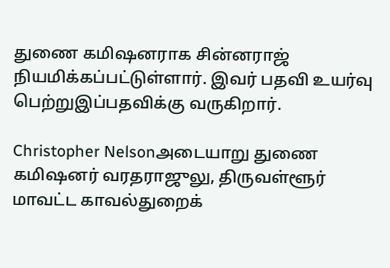துணை கமிஷனராக சின்னராஜ் நியமிக்கப்பட்டுள்ளார். இவர் பதவி உயர்வு பெற்றுஇப்பதவிக்கு வருகிறார்.

Christopher Nelsonஅடையாறு துணை கமிஷனர் வரதராஜுலு, திருவள்ளூர் மாவட்ட காவல்துறைக்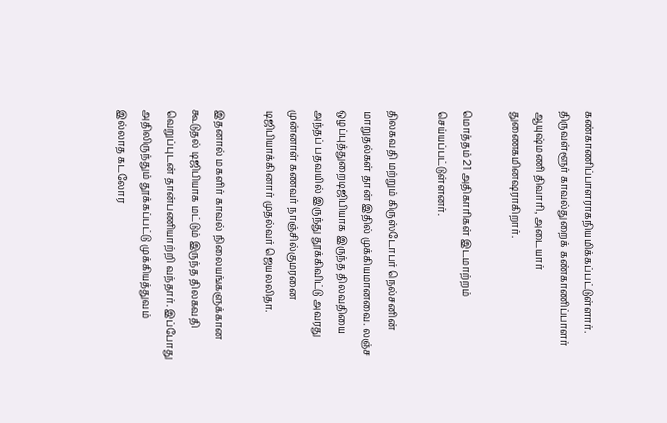கண்காணிப்பாளராகநியமிக்கப்பட்டுள்ளார். திருவள்ளூர் காவல்துறைக் கண்காணிப்பாளர் ஆயுஷ்மணி திவாரி, அடையார் துணைகமினஷராகிறார்.

மொத்தம் 21 அதிகாரிகள் இடமாற்றம் செய்யப்பட்டுள்ளனர்.

திலகவதி மற்றும் கிருஸ்டோபர் நெல்சனின் மாறுதல்கள் தான் இதில் முக்கியமானவை. லஞ்ச ஒழப்புத்துறைடிஜிபியாக இருந்த திலவதியை அந்தப் பதவயில் இருந்து தூக்கிவிட்டு அவரது முன்னாள் கணவர் நாஞ்சில்குமரனை டிஜிபியாக்கினார் முதல்வர் ஜெயலலிதா.

இதனால் மகளிர் காவல் நிலையங்களுக்கான கூடுதல் டிஜிபியாக மட்டும் இருந்த திலகவதி வெறுப்புடன் தான்பணியாற்றி வந்தார். இப்போது அதிலிருந்தும் தூக்கப்பட்டு முக்கியத்துவம் இல்லாத கடலோர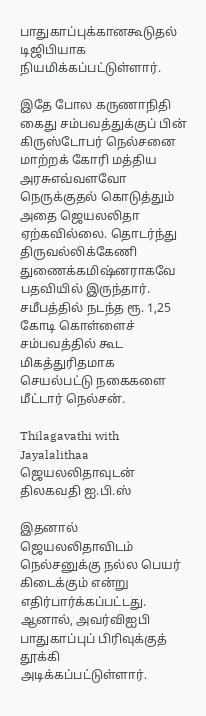பாதுகாப்புக்கானகூடுதல் டிஜிபியாக நியமிக்கப்பட்டுள்ளார்.

இதே போல கருணாநிதி கைது சம்பவத்துக்குப் பின் கிருஸ்டோபர் நெல்சனை மாற்றக் கோரி மத்திய அரசுஎவ்வளவோ நெருக்குதல் கொடுத்தும் அதை ஜெயலலிதா ஏற்கவில்லை. தொடர்ந்து திருவல்லிக்கேணி துணைக்கமிஷ்னராகவே பதவியில் இருந்தார். சமீபத்தில் நடந்த ரூ. 1,25 கோடி கொள்ளைச் சம்பவத்தில் கூட மிகத்துரிதமாக செயல்பட்டு நகைகளை மீட்டார் நெல்சன்.

Thilagavathi with Jayalalithaa
ஜெயலலிதாவுடன் திலகவதி ஐ.பி.ஸ்

இதனால் ஜெயலலிதாவிடம் நெல்சனுக்கு நல்ல பெயர் கிடைக்கும் என்று எதிர்பார்க்கப்பட்டது. ஆனால், அவர்விஐபி பாதுகாப்புப் பிரிவுக்குத் தூக்கி அடிக்கப்பட்டுள்ளார்.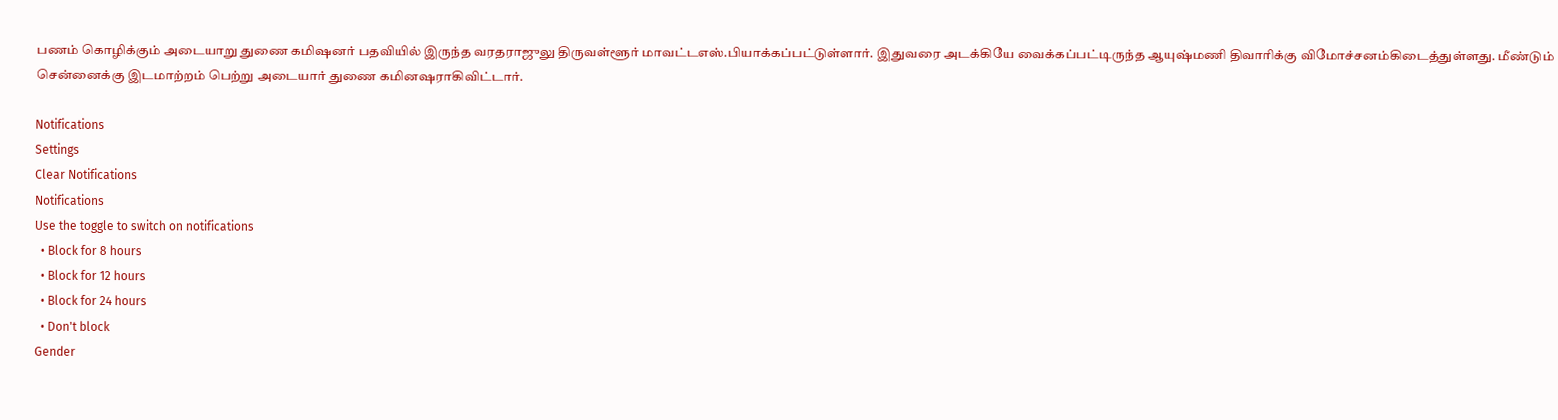பணம் கொழிக்கும் அடையாறு துணை கமிஷனர் பதவியில் இருந்த வரதராஜுலு திருவள்ளூர் மாவட்டஎஸ்.பியாக்கப்பட்டுள்ளார். இதுவரை அடக்கியே வைக்கப்பட்டிருந்த ஆயுஷ்மணி திவாரிக்கு விமோச்சனம்கிடைத்துள்ளது. மீண்டும் சென்னைக்கு இடமாற்றம் பெற்று அடையார் துணை கமினஷராகிவிட்டார்.

Notifications
Settings
Clear Notifications
Notifications
Use the toggle to switch on notifications
  • Block for 8 hours
  • Block for 12 hours
  • Block for 24 hours
  • Don't block
Gender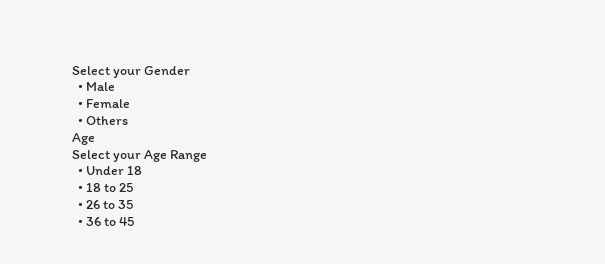Select your Gender
  • Male
  • Female
  • Others
Age
Select your Age Range
  • Under 18
  • 18 to 25
  • 26 to 35
  • 36 to 45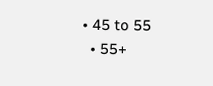• 45 to 55
  • 55+